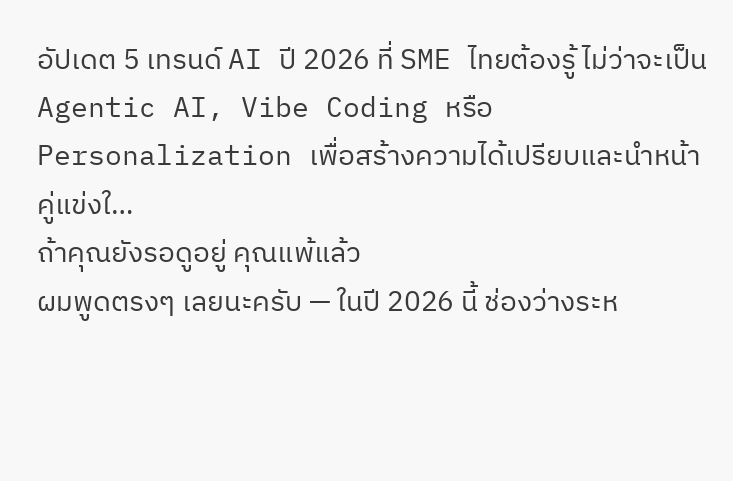อัปเดต 5 เทรนด์ AI ปี 2026 ที่ SME ไทยต้องรู้ ไม่ว่าจะเป็น Agentic AI, Vibe Coding หรือ Personalization เพื่อสร้างความได้เปรียบและนำหน้าคู่แข่งใ…
ถ้าคุณยังรอดูอยู่ คุณแพ้แล้ว
ผมพูดตรงๆ เลยนะครับ — ในปี 2026 นี้ ช่องว่างระห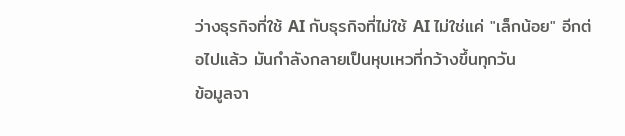ว่างธุรกิจที่ใช้ AI กับธุรกิจที่ไม่ใช้ AI ไม่ใช่แค่ "เล็กน้อย" อีกต่อไปแล้ว มันกำลังกลายเป็นหุบเหวที่กว้างขึ้นทุกวัน
ข้อมูลจา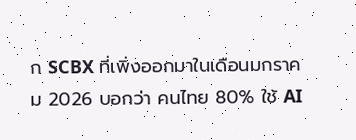ก SCBX ที่เพิ่งออกมาในเดือนมกราคม 2026 บอกว่า คนไทย 80% ใช้ AI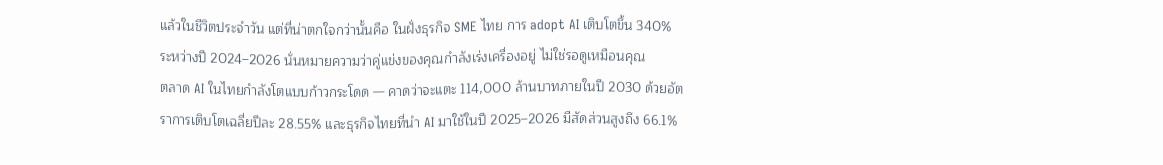แล้วในชีวิตประจำวัน แต่ที่น่าตกใจกว่านั้นคือ ในฝั่งธุรกิจ SME ไทย การ adopt AI เติบโตขึ้น 340% ระหว่างปี 2024–2026 นั่นหมายความว่าคู่แข่งของคุณกำลังเร่งเครื่องอยู่ ไม่ใช่รอดูเหมือนคุณ
ตลาด AI ในไทยกำลังโตแบบก้าวกระโดด — คาดว่าจะแตะ 114,000 ล้านบาทภายในปี 2030 ด้วยอัตราการเติบโตเฉลี่ยปีละ 28.55% และธุรกิจไทยที่นำ AI มาใช้ในปี 2025–2026 มีสัดส่วนสูงถึง 66.1%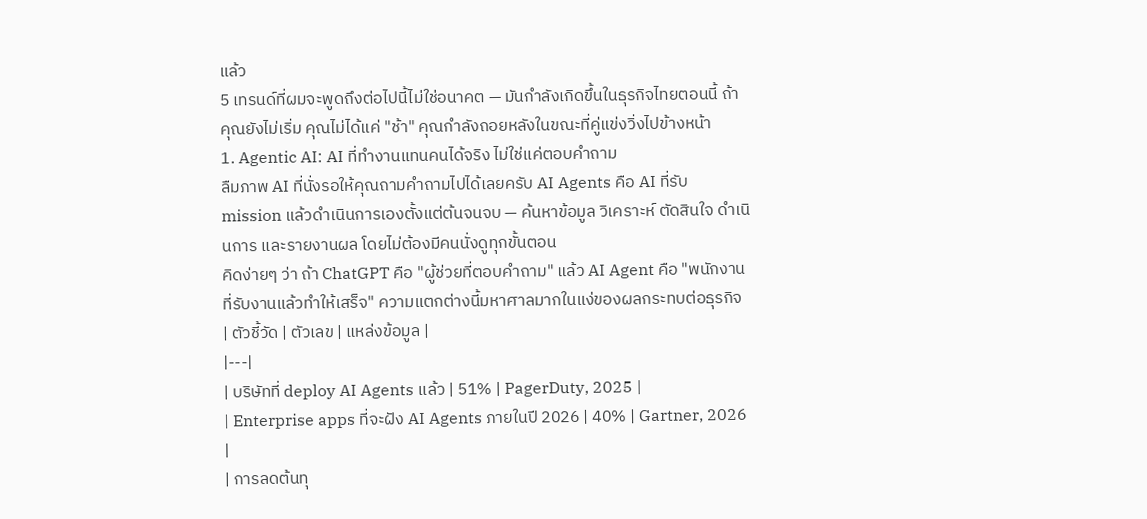แล้ว
5 เทรนด์ที่ผมจะพูดถึงต่อไปนี้ไม่ใช่อนาคต — มันกำลังเกิดขึ้นในธุรกิจไทยตอนนี้ ถ้าคุณยังไม่เริ่ม คุณไม่ได้แค่ "ช้า" คุณกำลังถอยหลังในขณะที่คู่แข่งวิ่งไปข้างหน้า
1. Agentic AI: AI ที่ทำงานแทนคนได้จริง ไม่ใช่แค่ตอบคำถาม
ลืมภาพ AI ที่นั่งรอให้คุณถามคำถามไปได้เลยครับ AI Agents คือ AI ที่รับ mission แล้วดำเนินการเองตั้งแต่ต้นจนจบ — ค้นหาข้อมูล วิเคราะห์ ตัดสินใจ ดำเนินการ และรายงานผล โดยไม่ต้องมีคนนั่งดูทุกขั้นตอน
คิดง่ายๆ ว่า ถ้า ChatGPT คือ "ผู้ช่วยที่ตอบคำถาม" แล้ว AI Agent คือ "พนักงานที่รับงานแล้วทำให้เสร็จ" ความแตกต่างนี้มหาศาลมากในแง่ของผลกระทบต่อธุรกิจ
| ตัวชี้วัด | ตัวเลข | แหล่งข้อมูล |
|---|
| บริษัทที่ deploy AI Agents แล้ว | 51% | PagerDuty, 2025 |
| Enterprise apps ที่จะฝัง AI Agents ภายในปี 2026 | 40% | Gartner, 2026 |
| การลดต้นทุ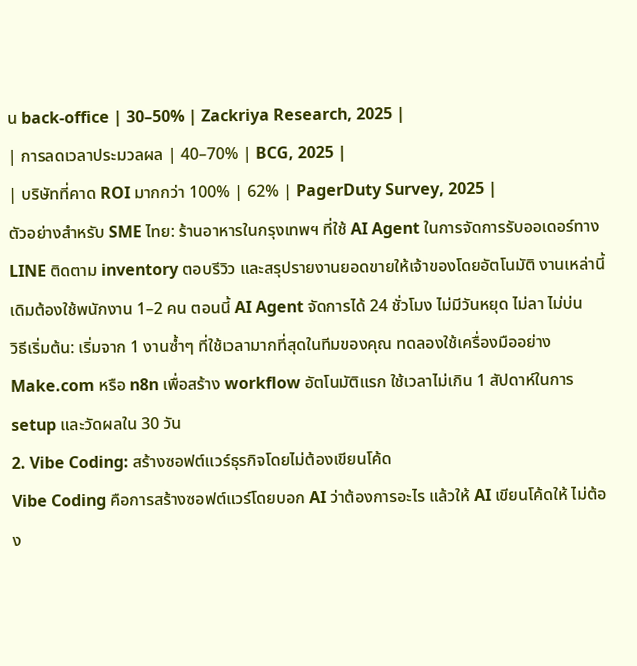น back-office | 30–50% | Zackriya Research, 2025 |
| การลดเวลาประมวลผล | 40–70% | BCG, 2025 |
| บริษัทที่คาด ROI มากกว่า 100% | 62% | PagerDuty Survey, 2025 |
ตัวอย่างสำหรับ SME ไทย: ร้านอาหารในกรุงเทพฯ ที่ใช้ AI Agent ในการจัดการรับออเดอร์ทาง LINE ติดตาม inventory ตอบรีวิว และสรุปรายงานยอดขายให้เจ้าของโดยอัตโนมัติ งานเหล่านี้เดิมต้องใช้พนักงาน 1–2 คน ตอนนี้ AI Agent จัดการได้ 24 ชั่วโมง ไม่มีวันหยุด ไม่ลา ไม่บ่น
วิธีเริ่มต้น: เริ่มจาก 1 งานซ้ำๆ ที่ใช้เวลามากที่สุดในทีมของคุณ ทดลองใช้เครื่องมืออย่าง Make.com หรือ n8n เพื่อสร้าง workflow อัตโนมัติแรก ใช้เวลาไม่เกิน 1 สัปดาห์ในการ setup และวัดผลใน 30 วัน
2. Vibe Coding: สร้างซอฟต์แวร์ธุรกิจโดยไม่ต้องเขียนโค้ด
Vibe Coding คือการสร้างซอฟต์แวร์โดยบอก AI ว่าต้องการอะไร แล้วให้ AI เขียนโค้ดให้ ไม่ต้อง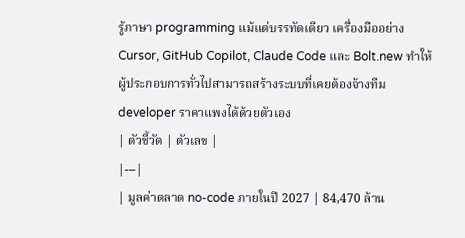รู้ภาษา programming แม้แต่บรรทัดเดียว เครื่องมืออย่าง Cursor, GitHub Copilot, Claude Code และ Bolt.new ทำให้ผู้ประกอบการทั่วไปสามารถสร้างระบบที่เคยต้องจ้างทีม developer ราคาแพงได้ด้วยตัวเอง
| ตัวชี้วัด | ตัวเลข |
|---|
| มูลค่าตลาด no-code ภายในปี 2027 | 84,470 ล้าน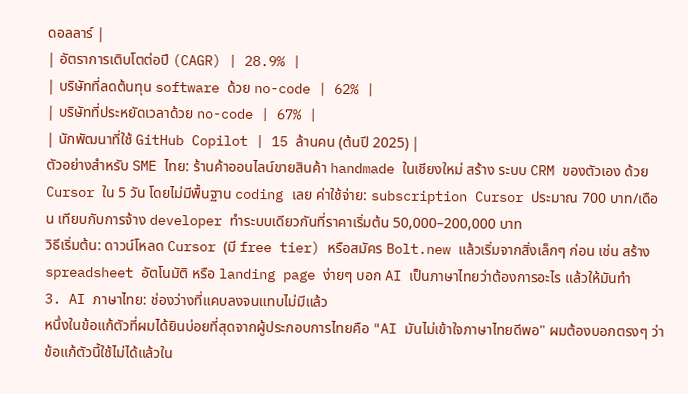ดอลลาร์ |
| อัตราการเติบโตต่อปี (CAGR) | 28.9% |
| บริษัทที่ลดต้นทุน software ด้วย no-code | 62% |
| บริษัทที่ประหยัดเวลาด้วย no-code | 67% |
| นักพัฒนาที่ใช้ GitHub Copilot | 15 ล้านคน (ต้นปี 2025) |
ตัวอย่างสำหรับ SME ไทย: ร้านค้าออนไลน์ขายสินค้า handmade ในเชียงใหม่ สร้าง ระบบ CRM ของตัวเอง ด้วย Cursor ใน 5 วัน โดยไม่มีพื้นฐาน coding เลย ค่าใช้จ่าย: subscription Cursor ประมาณ 700 บาท/เดือน เทียบกับการจ้าง developer ทำระบบเดียวกันที่ราคาเริ่มต้น 50,000–200,000 บาท
วิธีเริ่มต้น: ดาวน์โหลด Cursor (มี free tier) หรือสมัคร Bolt.new แล้วเริ่มจากสิ่งเล็กๆ ก่อน เช่น สร้าง spreadsheet อัตโนมัติ หรือ landing page ง่ายๆ บอก AI เป็นภาษาไทยว่าต้องการอะไร แล้วให้มันทำ
3. AI ภาษาไทย: ช่องว่างที่แคบลงจนแทบไม่มีแล้ว
หนึ่งในข้อแก้ตัวที่ผมได้ยินบ่อยที่สุดจากผู้ประกอบการไทยคือ "AI มันไม่เข้าใจภาษาไทยดีพอ" ผมต้องบอกตรงๆ ว่า ข้อแก้ตัวนี้ใช้ไม่ได้แล้วใน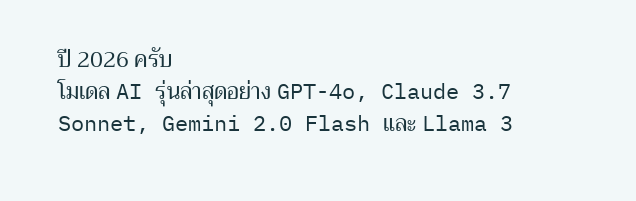ปี 2026 ครับ
โมเดล AI รุ่นล่าสุดอย่าง GPT-4o, Claude 3.7 Sonnet, Gemini 2.0 Flash และ Llama 3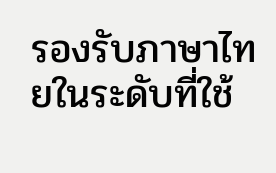รองรับภาษาไทยในระดับที่ใช้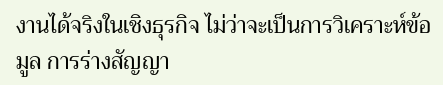งานได้จริงในเชิงธุรกิจ ไม่ว่าจะเป็นการวิเคราะห์ข้อมูล การร่างสัญญา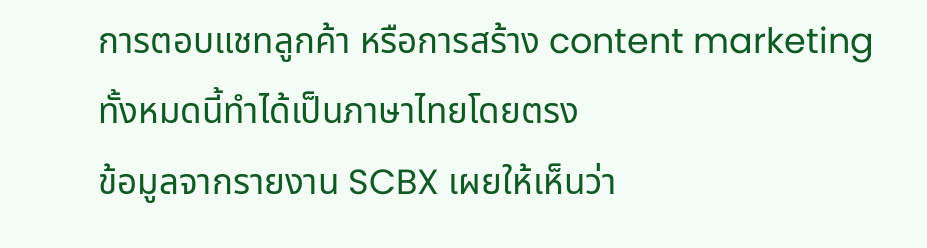การตอบแชทลูกค้า หรือการสร้าง content marketing ทั้งหมดนี้ทำได้เป็นภาษาไทยโดยตรง
ข้อมูลจากรายงาน SCBX เผยให้เห็นว่า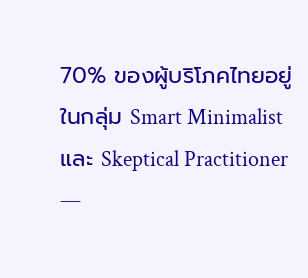70% ของผู้บริโภคไทยอยู่ในกลุ่ม Smart Minimalist และ Skeptical Practitioner —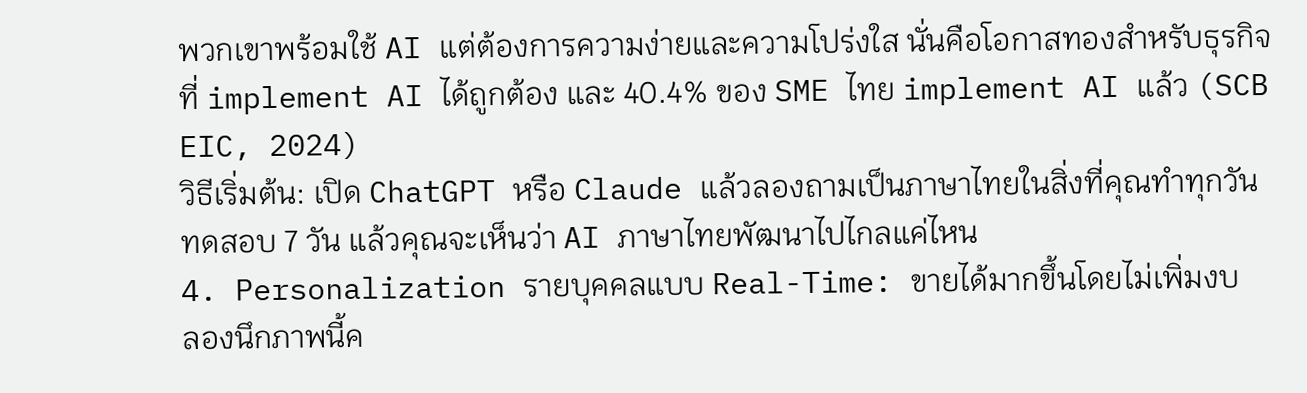พวกเขาพร้อมใช้ AI แต่ต้องการความง่ายและความโปร่งใส นั่นคือโอกาสทองสำหรับธุรกิจที่ implement AI ได้ถูกต้อง และ 40.4% ของ SME ไทย implement AI แล้ว (SCB EIC, 2024)
วิธีเริ่มต้น: เปิด ChatGPT หรือ Claude แล้วลองถามเป็นภาษาไทยในสิ่งที่คุณทำทุกวัน ทดสอบ 7 วัน แล้วคุณจะเห็นว่า AI ภาษาไทยพัฒนาไปไกลแค่ไหน
4. Personalization รายบุคคลแบบ Real-Time: ขายได้มากขึ้นโดยไม่เพิ่มงบ
ลองนึกภาพนี้ค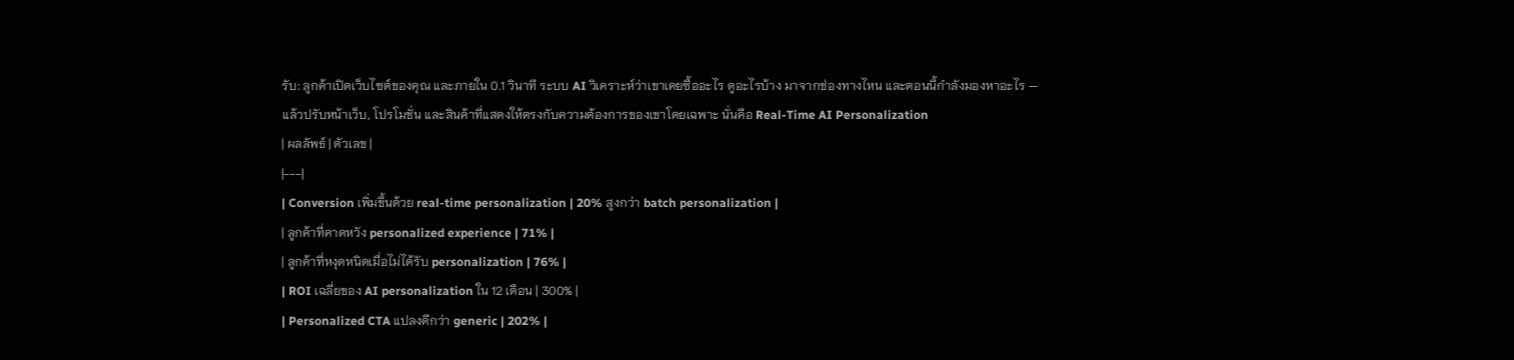รับ: ลูกค้าเปิดเว็บไซต์ของคุณ และภายใน 0.1 วินาที ระบบ AI วิเคราะห์ว่าเขาเคยซื้ออะไร ดูอะไรบ้าง มาจากช่องทางไหน และตอนนี้กำลังมองหาอะไร — แล้วปรับหน้าเว็บ, โปรโมชั่น และสินค้าที่แสดงให้ตรงกับความต้องการของเขาโดยเฉพาะ นั่นคือ Real-Time AI Personalization
| ผลลัพธ์ | ตัวเลข |
|---|
| Conversion เพิ่มขึ้นด้วย real-time personalization | 20% สูงกว่า batch personalization |
| ลูกค้าที่คาดหวัง personalized experience | 71% |
| ลูกค้าที่หงุดหนิดเมื่อไม่ได้รับ personalization | 76% |
| ROI เฉลี่ยของ AI personalization ใน 12 เดือน | 300% |
| Personalized CTA แปลงดีกว่า generic | 202% |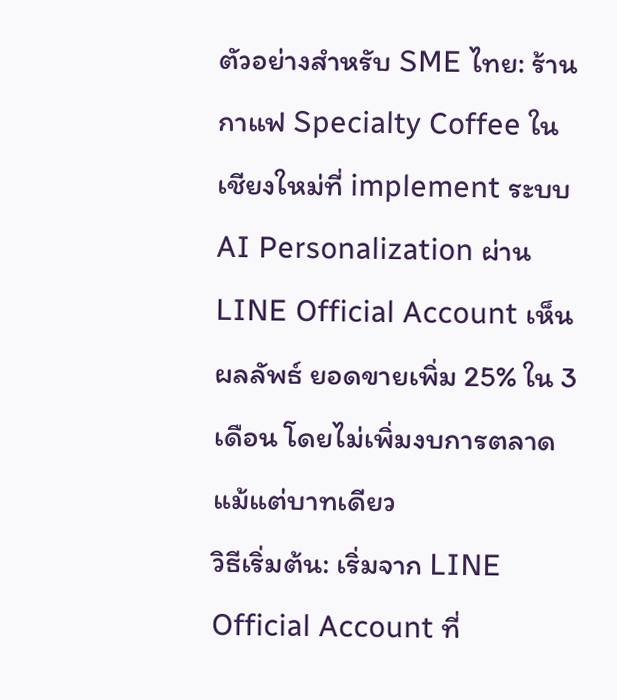ตัวอย่างสำหรับ SME ไทย: ร้านกาแฟ Specialty Coffee ในเชียงใหม่ที่ implement ระบบ AI Personalization ผ่าน LINE Official Account เห็นผลลัพธ์ ยอดขายเพิ่ม 25% ใน 3 เดือน โดยไม่เพิ่มงบการตลาดแม้แต่บาทเดียว
วิธีเริ่มต้น: เริ่มจาก LINE Official Account ที่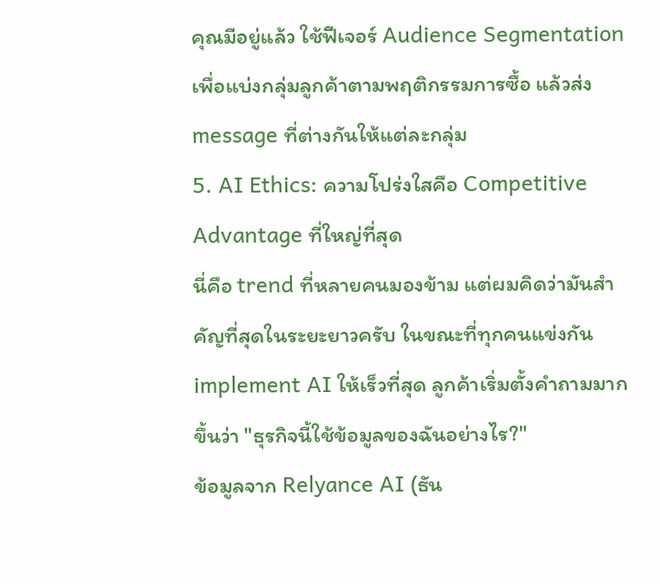คุณมีอยู่แล้ว ใช้ฟีเจอร์ Audience Segmentation เพื่อแบ่งกลุ่มลูกค้าตามพฤติกรรมการซื้อ แล้วส่ง message ที่ต่างกันให้แต่ละกลุ่ม
5. AI Ethics: ความโปร่งใสคือ Competitive Advantage ที่ใหญ่ที่สุด
นี่คือ trend ที่หลายคนมองข้าม แต่ผมคิดว่ามันสำคัญที่สุดในระยะยาวครับ ในขณะที่ทุกคนแข่งกัน implement AI ให้เร็วที่สุด ลูกค้าเริ่มตั้งคำถามมากขึ้นว่า "ธุรกิจนี้ใช้ข้อมูลของฉันอย่างไร?"
ข้อมูลจาก Relyance AI (ธัน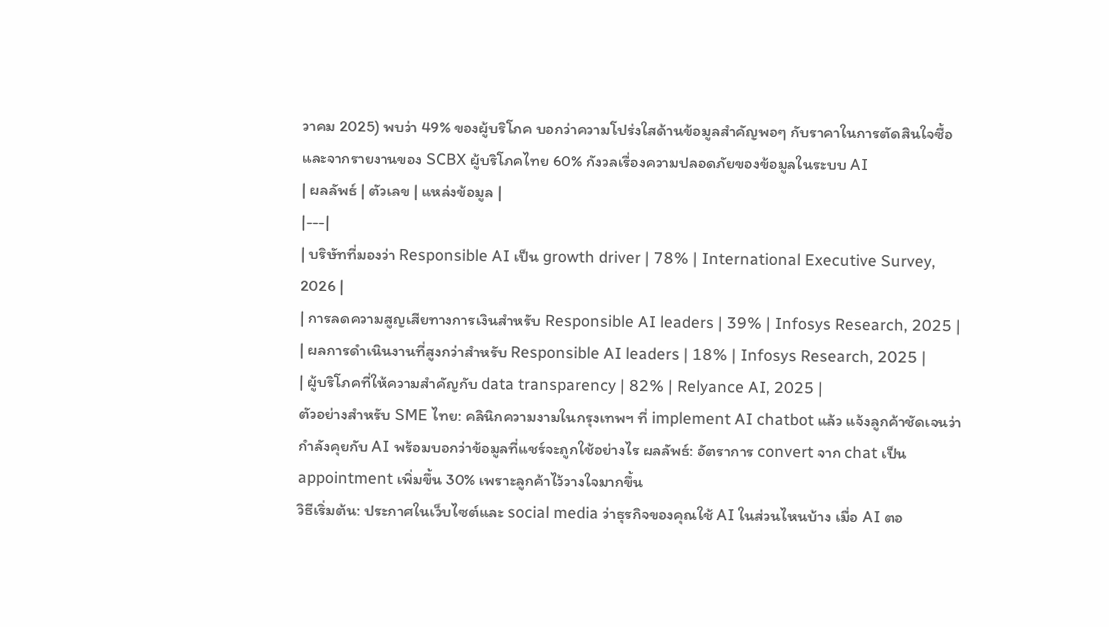วาคม 2025) พบว่า 49% ของผู้บริโภค บอกว่าความโปร่งใสด้านข้อมูลสำคัญพอๆ กับราคาในการตัดสินใจซื้อ และจากรายงานของ SCBX ผู้บริโภคไทย 60% กังวลเรื่องความปลอดภัยของข้อมูลในระบบ AI
| ผลลัพธ์ | ตัวเลข | แหล่งข้อมูล |
|---|
| บริษัทที่มองว่า Responsible AI เป็น growth driver | 78% | International Executive Survey, 2026 |
| การลดความสูญเสียทางการเงินสำหรับ Responsible AI leaders | 39% | Infosys Research, 2025 |
| ผลการดำเนินงานที่สูงกว่าสำหรับ Responsible AI leaders | 18% | Infosys Research, 2025 |
| ผู้บริโภคที่ให้ความสำคัญกับ data transparency | 82% | Relyance AI, 2025 |
ตัวอย่างสำหรับ SME ไทย: คลินิกความงามในกรุงเทพฯ ที่ implement AI chatbot แล้ว แจ้งลูกค้าชัดเจนว่ากำลังคุยกับ AI พร้อมบอกว่าข้อมูลที่แชร์จะถูกใช้อย่างไร ผลลัพธ์: อัตราการ convert จาก chat เป็น appointment เพิ่มขึ้น 30% เพราะลูกค้าไว้วางใจมากขึ้น
วิธีเริ่มต้น: ประกาศในเว็บไซต์และ social media ว่าธุรกิจของคุณใช้ AI ในส่วนไหนบ้าง เมื่อ AI ตอ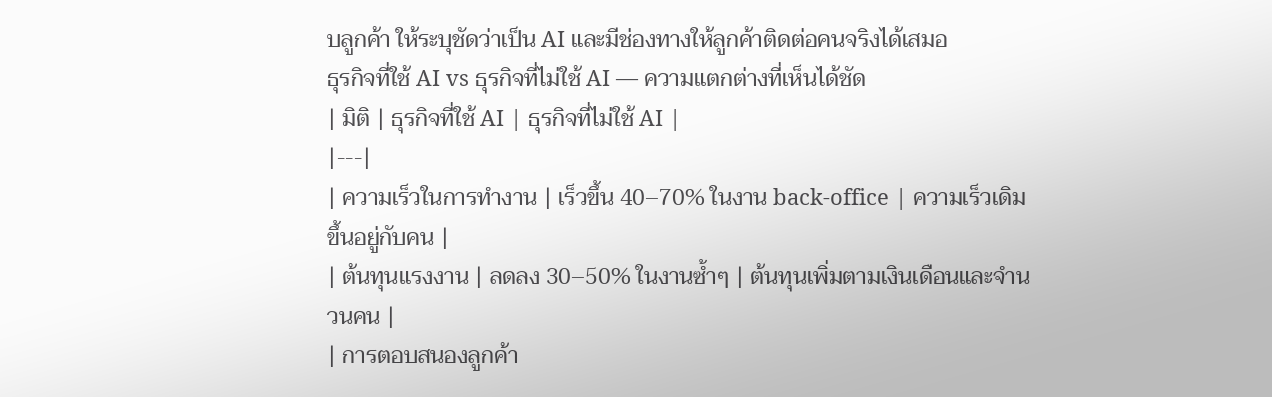บลูกค้า ให้ระบุชัดว่าเป็น AI และมีช่องทางให้ลูกค้าติดต่อคนจริงได้เสมอ
ธุรกิจที่ใช้ AI vs ธุรกิจที่ไม่ใช้ AI — ความแตกต่างที่เห็นได้ชัด
| มิติ | ธุรกิจที่ใช้ AI | ธุรกิจที่ไม่ใช้ AI |
|---|
| ความเร็วในการทำงาน | เร็วขึ้น 40–70% ในงาน back-office | ความเร็วเดิม ขึ้นอยู่กับคน |
| ต้นทุนแรงงาน | ลดลง 30–50% ในงานซ้ำๆ | ต้นทุนเพิ่มตามเงินเดือนและจำนวนคน |
| การตอบสนองลูกค้า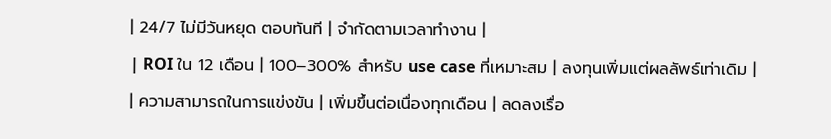| 24/7 ไม่มีวันหยุด ตอบทันที | จำกัดตามเวลาทำงาน |
| ROI ใน 12 เดือน | 100–300% สำหรับ use case ที่เหมาะสม | ลงทุนเพิ่มแต่ผลลัพธ์เท่าเดิม |
| ความสามารถในการแข่งขัน | เพิ่มขึ้นต่อเนื่องทุกเดือน | ลดลงเรื่อ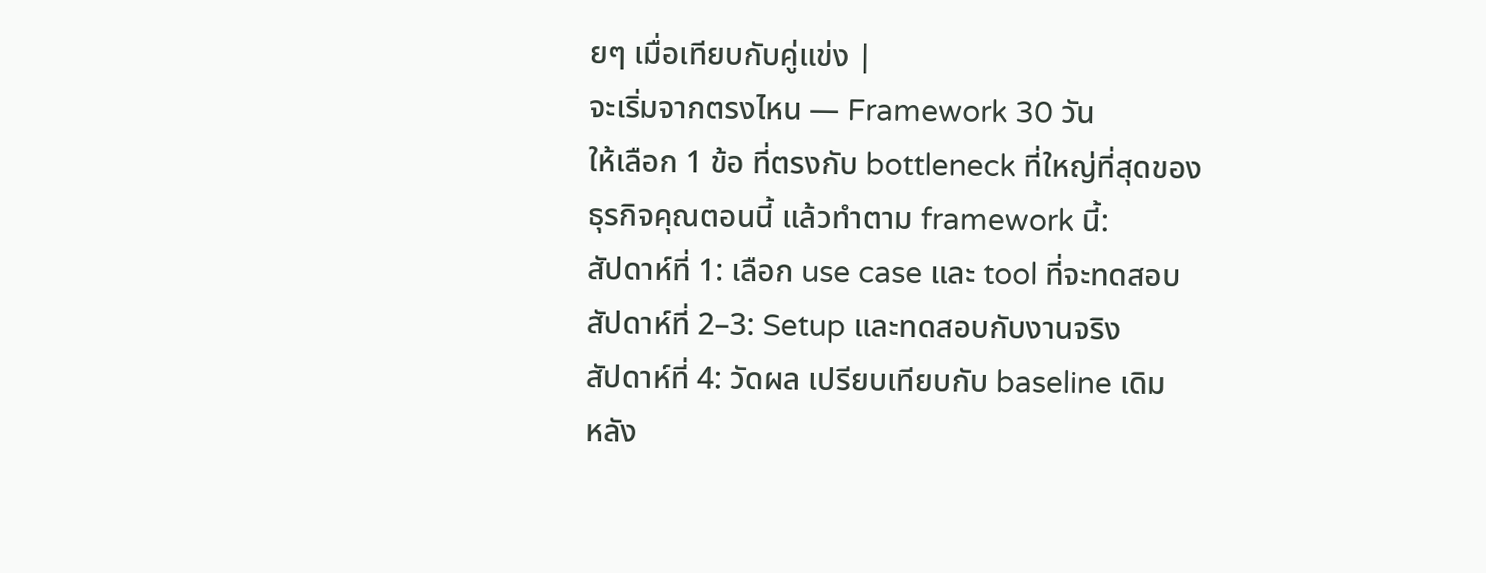ยๆ เมื่อเทียบกับคู่แข่ง |
จะเริ่มจากตรงไหน — Framework 30 วัน
ให้เลือก 1 ข้อ ที่ตรงกับ bottleneck ที่ใหญ่ที่สุดของธุรกิจคุณตอนนี้ แล้วทำตาม framework นี้:
สัปดาห์ที่ 1: เลือก use case และ tool ที่จะทดสอบ
สัปดาห์ที่ 2–3: Setup และทดสอบกับงานจริง
สัปดาห์ที่ 4: วัดผล เปรียบเทียบกับ baseline เดิม
หลัง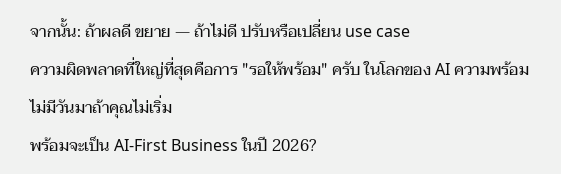จากนั้น: ถ้าผลดี ขยาย — ถ้าไม่ดี ปรับหรือเปลี่ยน use case
ความผิดพลาดที่ใหญ่ที่สุดคือการ "รอให้พร้อม" ครับ ในโลกของ AI ความพร้อมไม่มีวันมาถ้าคุณไม่เริ่ม
พร้อมจะเป็น AI-First Business ในปี 2026?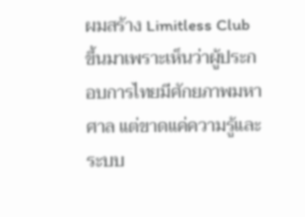ผมสร้าง Limitless Club ขึ้นมาเพราะเห็นว่าผู้ประกอบการไทยมีศักยภาพมหาศาล แต่ขาดแค่ความรู้และระบบ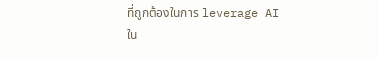ที่ถูกต้องในการ leverage AI
ใน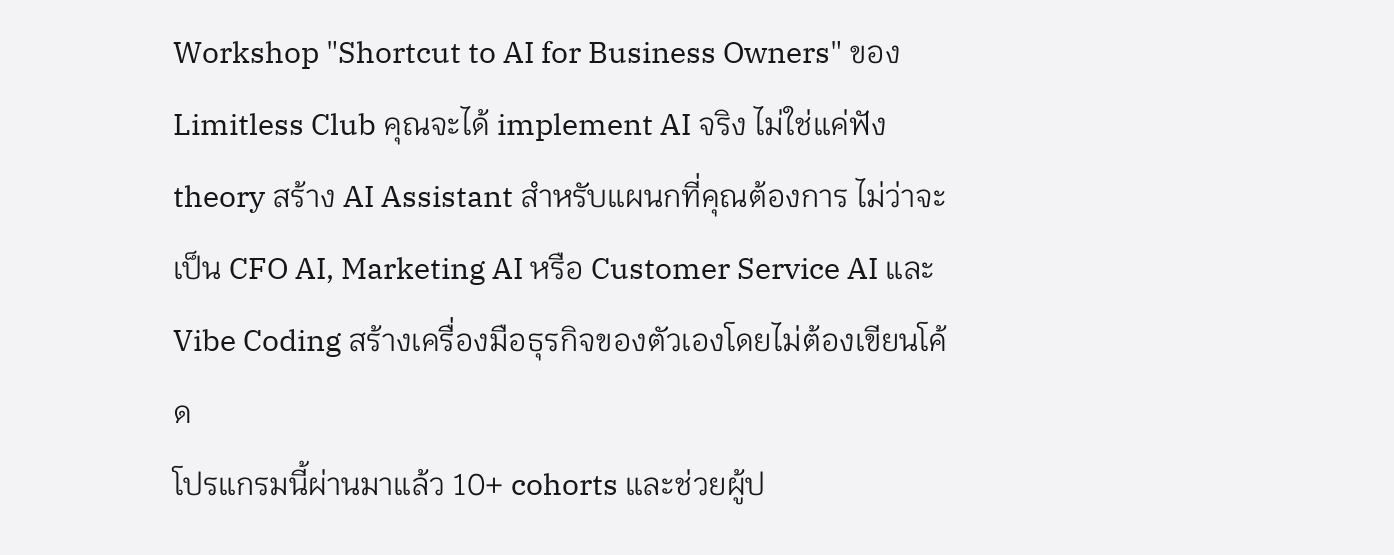Workshop "Shortcut to AI for Business Owners" ของ Limitless Club คุณจะได้ implement AI จริง ไม่ใช่แค่ฟัง theory สร้าง AI Assistant สำหรับแผนกที่คุณต้องการ ไม่ว่าจะเป็น CFO AI, Marketing AI หรือ Customer Service AI และ Vibe Coding สร้างเครื่องมือธุรกิจของตัวเองโดยไม่ต้องเขียนโค้ด
โปรแกรมนี้ผ่านมาแล้ว 10+ cohorts และช่วยผู้ป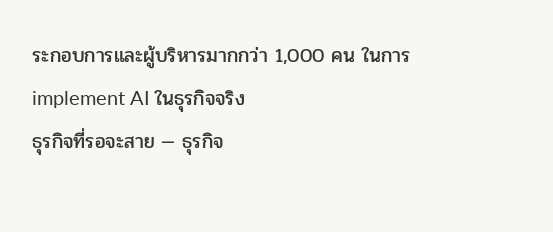ระกอบการและผู้บริหารมากกว่า 1,000 คน ในการ implement AI ในธุรกิจจริง
ธุรกิจที่รอจะสาย — ธุรกิจ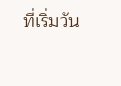ที่เริ่มวัน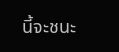นี้จะชนะ